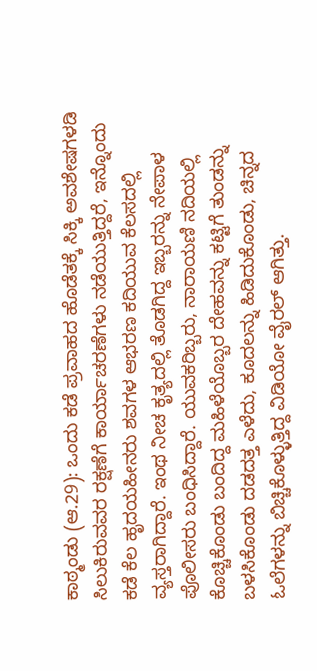ಕಾಠ್ಮಂಡು (ಆ.29): ಒಂದು ಕಡೆ ಪ್ರವಾಹದ ಹೊಡೆತಕ್ಕೆ ಸಿಕ್ಕಿ ಅವಶೇಷಗಳಡಿ ಸಿಲುಕಿರುವವರ ರಕ್ಷಣೆಗೆ ಕಾರ್ಯಾಚರಣೆಗಳು ನಡೆಯುತ್ತಿದ್ದರೆ, ಇನ್ನೊಂದು ಕಡೆ ಕೆಲ ಹೃದಯಹೀನರು ಶವಗಳ ಆಭರಣ ಕದಿಯುವ ಕೆಲಸದಲ್ಲಿ ವ್ಯಸ್ತರಾಗಿದ್ದಾರೆ. ಇಂಥ ನೀಚ ಕೃತ್ಯದಲ್ಲಿ ತೊಡಗಿದ್ದ ಇಬ್ಬರನ್ನು ನೇಪಾಳ ಪೊಲೀಸರು ಬಂಧಿಸಿದ್ದಾರೆ. ಯುವಕರಿಬ್ಬರು, ನಾರಾಯಣಿ ನದಿಯಲ್ಲಿ ಕೊಚ್ಚಿಕೊಂಡು ಬಂದಿದ್ದ ಮಹಿಳೆಯೊಬ್ಬರ ದೇಹವನ್ನು ಕಟ್ಟಿಗೆ ತುಂಡನ್ನು ಬಳಸಿಕೊಂಡು ದಡದತ್ತ ಎಳೆದು, ಕೂದಲನ್ನು ಹಿಡಿದುಕೊಂಡು, ಚಿನ್ನದ ಓಲೆಗಳನ್ನು ಬಿಚ್ಚಿಕೊಳ್ಳುತ್ತಿದ್ದ ವಿಡಿಯೋ ವೈರಲ್ ಆಗಿತ್ತು.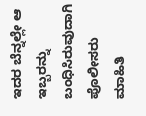ಇದರ ಬೆನ್ನಲ್ಲೇ ಆ ಇಬ್ಬರನ್ನು ಬಂಧಿಸಿರುವುದಾಗಿ ಪೊಲೀಸರು ಮಾಹಿತಿ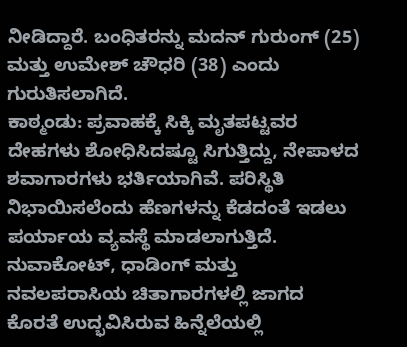ನೀಡಿದ್ದಾರೆ. ಬಂಧಿತರನ್ನು ಮದನ್ ಗುರುಂಗ್ (25) ಮತ್ತು ಉಮೇಶ್ ಚೌಧರಿ (38) ಎಂದು ಗುರುತಿಸಲಾಗಿದೆ.
ಕಾಠ್ಮಂಡು: ಪ್ರವಾಹಕ್ಕೆ ಸಿಕ್ಕಿ ಮೃತಪಟ್ಟವರ ದೇಹಗಳು ಶೋಧಿಸಿದಷ್ಟೂ ಸಿಗುತ್ತಿದ್ದು, ನೇಪಾಳದ ಶವಾಗಾರಗಳು ಭರ್ತಿಯಾಗಿವೆ. ಪರಿಸ್ಥಿತಿ ನಿಭಾಯಿಸಲೆಂದು ಹೆಣಗಳನ್ನು ಕೆಡದಂತೆ ಇಡಲು ಪರ್ಯಾಯ ವ್ಯವಸ್ಥೆ ಮಾಡಲಾಗುತ್ತಿದೆ. ನುವಾಕೋಟ್, ಧಾಡಿಂಗ್ ಮತ್ತು ನವಲಪರಾಸಿಯ ಚಿತಾಗಾರಗಳಲ್ಲಿ ಜಾಗದ ಕೊರತೆ ಉದ್ಭವಿಸಿರುವ ಹಿನ್ನೆಲೆಯಲ್ಲಿ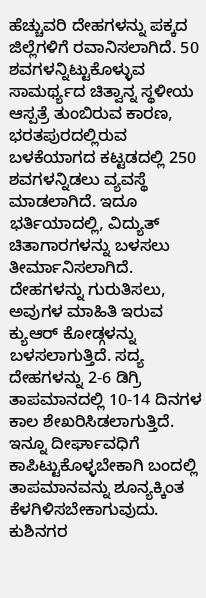ಹೆಚ್ಚುವರಿ ದೇಹಗಳನ್ನು ಪಕ್ಕದ ಜಿಲ್ಲೆಗಳಿಗೆ ರವಾನಿಸಲಾಗಿದೆ. 50 ಶವಗಳನ್ನಿಟ್ಟುಕೊಳ್ಳುವ ಸಾಮರ್ಥ್ಯದ ಚಿತ್ವಾನ್ನ ಸ್ಥಳೀಯ ಆಸ್ಪತ್ರೆ ತುಂಬಿರುವ ಕಾರಣ, ಭರತಪುರದಲ್ಲಿರುವ ಬಳಕೆಯಾಗದ ಕಟ್ಟಡದಲ್ಲಿ 250 ಶವಗಳನ್ನಿಡಲು ವ್ಯವಸ್ಥೆ ಮಾಡಲಾಗಿದೆ. ಇದೂ ಭರ್ತಿಯಾದಲ್ಲಿ, ವಿದ್ಯುತ್ ಚಿತಾಗಾರಗಳನ್ನು ಬಳಸಲು ತೀರ್ಮಾನಿಸಲಾಗಿದೆ. ದೇಹಗಳನ್ನು ಗುರುತಿಸಲು, ಅವುಗಳ ಮಾಹಿತಿ ಇರುವ ಕ್ಯುಆರ್ ಕೋಡ್ಗಳನ್ನು ಬಳಸಲಾಗುತ್ತಿದೆ. ಸದ್ಯ ದೇಹಗಳನ್ನು 2-6 ಡಿಗ್ರಿ ತಾಪಮಾನದಲ್ಲಿ 10-14 ದಿನಗಳ ಕಾಲ ಶೇಖರಿಸಿಡಲಾಗುತ್ತಿದೆ. ಇನ್ನೂ ದೀರ್ಘಾವಧಿಗೆ ಕಾಪಿಟ್ಟುಕೊಳ್ಳಬೇಕಾಗಿ ಬಂದಲ್ಲಿ ತಾಪಮಾನವನ್ನು ಶೂನ್ಯಕ್ಕಿಂತ ಕೆಳಗಿಳಿಸಬೇಕಾಗುವುದು.
ಕುಶಿನಗರ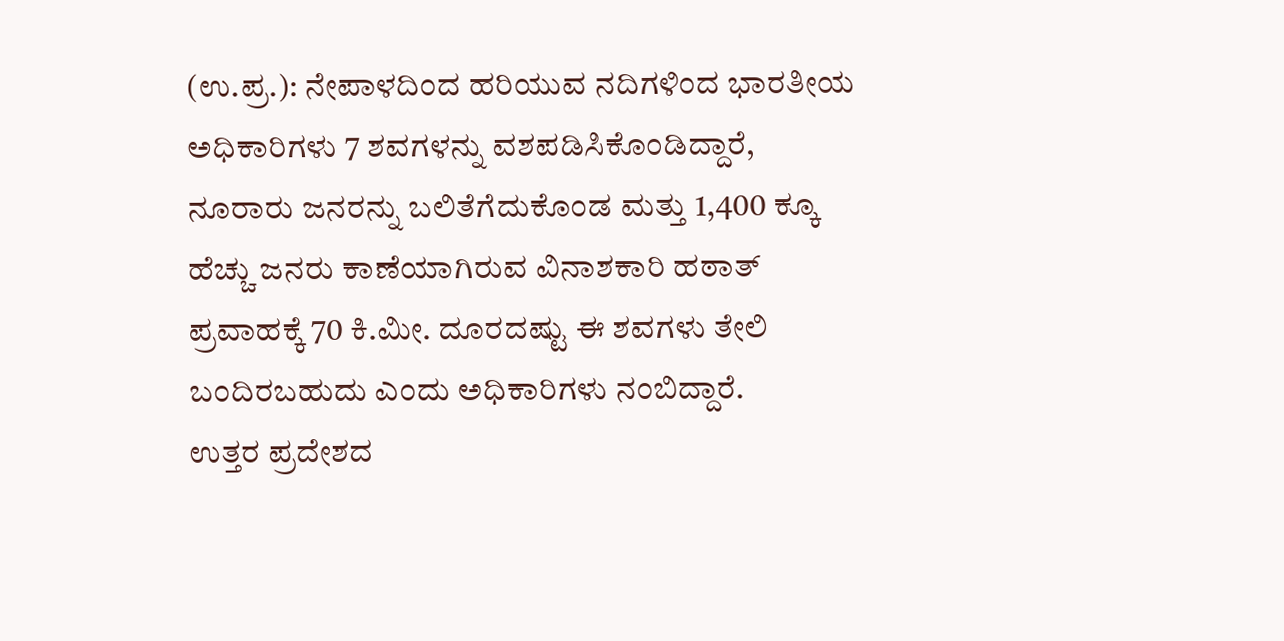(ಉ.ಪ್ರ.): ನೇಪಾಳದಿಂದ ಹರಿಯುವ ನದಿಗಳಿಂದ ಭಾರತೀಯ ಅಧಿಕಾರಿಗಳು 7 ಶವಗಳನ್ನು ವಶಪಡಿಸಿಕೊಂಡಿದ್ದಾರೆ, ನೂರಾರು ಜನರನ್ನು ಬಲಿತೆಗೆದುಕೊಂಡ ಮತ್ತು 1,400 ಕ್ಕೂ ಹೆಚ್ಚು ಜನರು ಕಾಣೆಯಾಗಿರುವ ವಿನಾಶಕಾರಿ ಹಠಾತ್ ಪ್ರವಾಹಕ್ಕೆ 70 ಕಿ.ಮೀ. ದೂರದಷ್ಟು ಈ ಶವಗಳು ತೇಲಿ ಬಂದಿರಬಹುದು ಎಂದು ಅಧಿಕಾರಿಗಳು ನಂಬಿದ್ದಾರೆ.
ಉತ್ತರ ಪ್ರದೇಶದ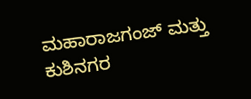ಮಹಾರಾಜಗಂಜ್ ಮತ್ತು ಕುಶಿನಗರ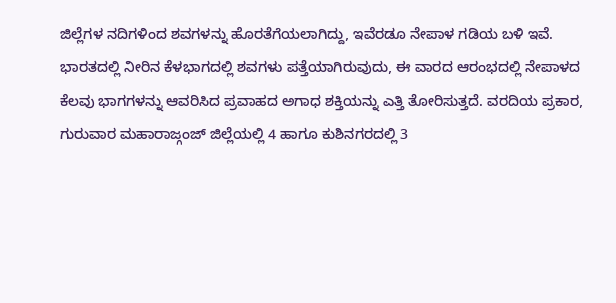ಜಿಲ್ಲೆಗಳ ನದಿಗಳಿಂದ ಶವಗಳನ್ನು ಹೊರತೆಗೆಯಲಾಗಿದ್ದು, ಇವೆರಡೂ ನೇಪಾಳ ಗಡಿಯ ಬಳಿ ಇವೆ. ಭಾರತದಲ್ಲಿ ನೀರಿನ ಕೆಳಭಾಗದಲ್ಲಿ ಶವಗಳು ಪತ್ತೆಯಾಗಿರುವುದು, ಈ ವಾರದ ಆರಂಭದಲ್ಲಿ ನೇಪಾಳದ ಕೆಲವು ಭಾಗಗಳನ್ನು ಆವರಿಸಿದ ಪ್ರವಾಹದ ಅಗಾಧ ಶಕ್ತಿಯನ್ನು ಎತ್ತಿ ತೋರಿಸುತ್ತದೆ. ವರದಿಯ ಪ್ರಕಾರ, ಗುರುವಾರ ಮಹಾರಾಜ್ಗಂಜ್ ಜಿಲ್ಲೆಯಲ್ಲಿ 4 ಹಾಗೂ ಕುಶಿನಗರದಲ್ಲಿ 3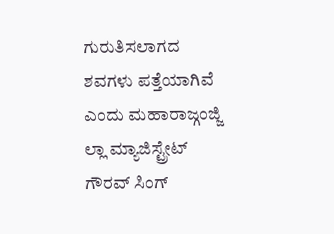ಗುರುತಿಸಲಾಗದ ಶವಗಳು ಪತ್ತೆಯಾಗಿವೆ ಎಂದು ಮಹಾರಾಜ್ಗಂಜ್ಜಿ ಲ್ಲಾ ಮ್ಯಾಜಿಸ್ಟ್ರೇಟ್ ಗೌರವ್ ಸಿಂಗ್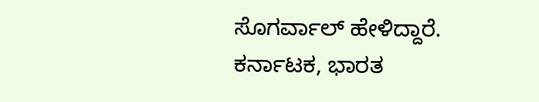ಸೊಗರ್ವಾಲ್ ಹೇಳಿದ್ದಾರೆ.
ಕರ್ನಾಟಕ, ಭಾರತ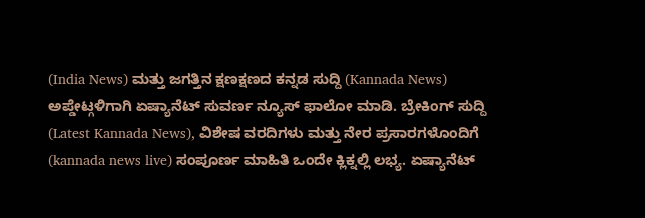(India News) ಮತ್ತು ಜಗತ್ತಿನ ಕ್ಷಣಕ್ಷಣದ ಕನ್ನಡ ಸುದ್ದಿ (Kannada News) ಅಪ್ಡೇಟ್ಗಳಿಗಾಗಿ ಏಷ್ಯಾನೆಟ್ ಸುವರ್ಣ ನ್ಯೂಸ್ ಫಾಲೋ ಮಾಡಿ. ಬ್ರೇಕಿಂಗ್ ಸುದ್ದಿ (Latest Kannada News), ವಿಶೇಷ ವರದಿಗಳು ಮತ್ತು ನೇರ ಪ್ರಸಾರಗಳೊಂದಿಗೆ (kannada news live) ಸಂಪೂರ್ಣ ಮಾಹಿತಿ ಒಂದೇ ಕ್ಲಿಕ್ನಲ್ಲಿ ಲಭ್ಯ. ಏಷ್ಯಾನೆಟ್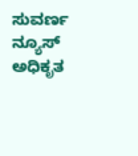ಸುವರ್ಣ ನ್ಯೂಸ್ ಅಧಿಕೃತ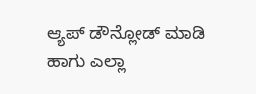ಆ್ಯಪ್ ಡೌನ್ಲೋಡ್ ಮಾಡಿ ಹಾಗು ಎಲ್ಲಾ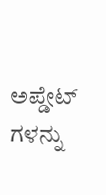ಅಪ್ಡೇಟ್ ಗಳನ್ನು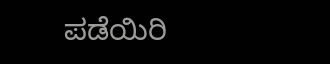ಪಡೆಯಿರಿ